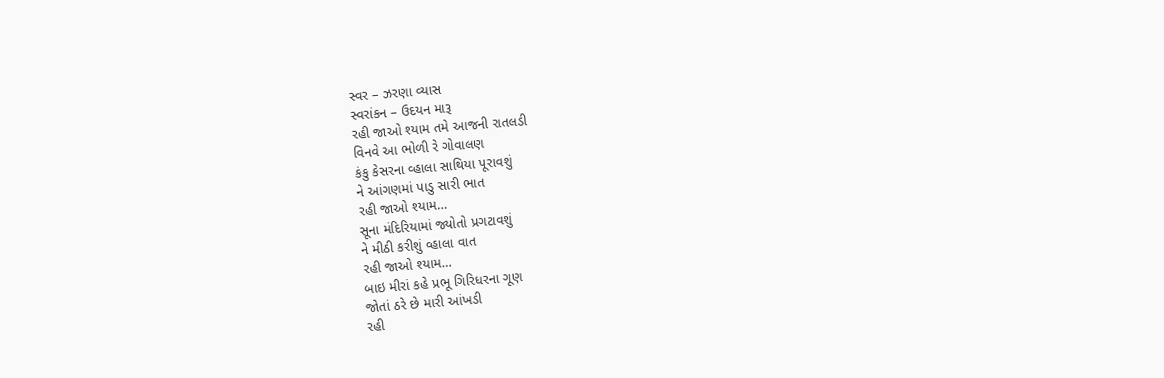સ્વર – ઝરણા વ્યાસ
સ્વરાંકન – ઉદયન મારૂ
રહી જાઓ શ્યામ તમે આજની રાતલડી
વિનવે આ ભોળી રે ગોવાલણ
કંકુ કેસરના વ્હાલા સાથિયા પૂરાવશું
ને આંગણમાં પાડુ સારી ભાત
રહી જાઓ શ્યામ…
સૂના મંદિરિયામાં જ્યોતો પ્રગટાવશું
ને મીઠી કરીશું વ્હાલા વાત
રહી જાઓ શ્યામ…
બાઇ મીરાં કહે પ્રભૂ ગિરિધરના ગૂણ
જોતાં ઠરે છે મારી આંખડી
રહી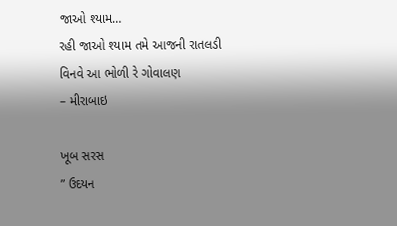જાઓ શ્યામ…
રહી જાઓ શ્યામ તમે આજની રાતલડી
વિનવે આ ભોળી રે ગોવાલણ
– મીરાબાઇ

ખૂબ સરસ
” ઉદયન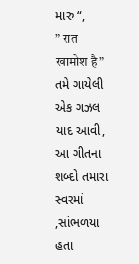મારુ “,
” रात खामोश है” તમે ગાયેલી એક ગઝલ યાદ આવી, આ ગીતના શબ્દો તમારા સ્વરમાં ,સાંભળયા હતા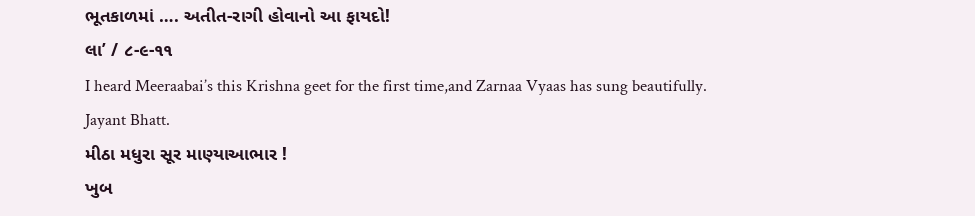ભૂતકાળમાં …. અતીત-રાગી હોવાનો આ ફાયદો!
લા’ / ૮-૯-૧૧
I heard Meeraabai’s this Krishna geet for the first time,and Zarnaa Vyaas has sung beautifully.
Jayant Bhatt.
મીઠા મધુરા સૂર માણ્યાઆભાર !
ખુબ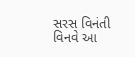સરસ વિનંતી વિનવે આ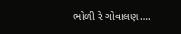ભોળી રે ગોવાલણ….